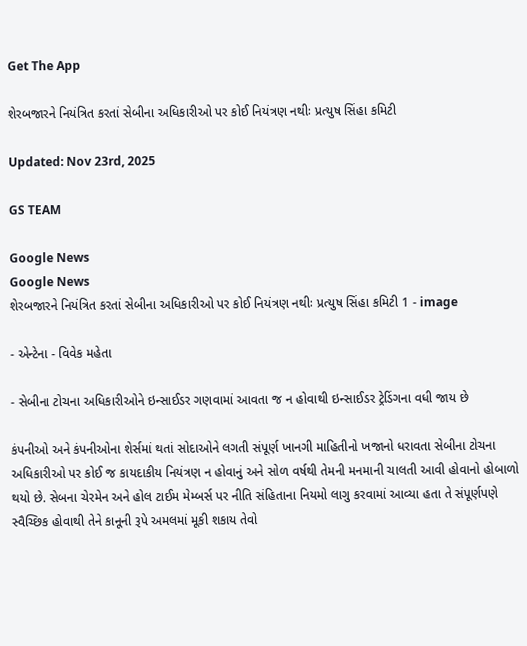Get The App

શેરબજારને નિયંત્રિત કરતાં સેબીના અધિકારીઓ પર કોઈ નિયંત્રણ નથીઃ પ્રત્યુષ સિંહા કમિટી

Updated: Nov 23rd, 2025

GS TEAM

Google News
Google News
શેરબજારને નિયંત્રિત કરતાં સેબીના અધિકારીઓ પર કોઈ નિયંત્રણ નથીઃ પ્રત્યુષ સિંહા કમિટી 1 - image

- એન્ટેના - વિવેક મહેતા

- સેબીના ટોચના અધિકારીઓને ઇન્સાઈડર ગણવામાં આવતા જ ન હોવાથી ઇન્સાઈડર ટ્રેડિંગના વધી જાય છે

કંપનીઓ અને કંપનીઓના શેર્સમાં થતાં સોદાઓને લગતી સંપૂર્ણ ખાનગી માહિતીનો ખજાનો ધરાવતા સેબીના ટોચના અધિકારીઓ પર કોઈ જ કાયદાકીય નિયંત્રણ ન હોવાનું અને સોળ વર્ષથી તેમની મનમાની ચાલતી આવી હોવાનો હોબાળો થયો છે. સેબના ચેરમેન અને હોલ ટાઈમ મેમ્બર્સ પર નીતિ સંહિતાના નિયમો લાગુ કરવામાં આવ્યા હતા તે સંપૂર્ણપણે સ્વૈચ્છિક હોવાથી તેને કાનૂની રૂપે અમલમાં મૂકી શકાય તેવો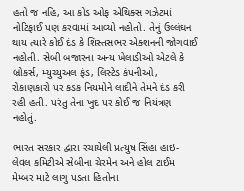હતો જ નહિ, આ કોડ ઓફ એથિક્સ ગઝેટમાં નોટિફાઈ પણ કરવામાં આવ્યો નહોતો. તેનું ઉલ્લંઘન થાય ત્યારે કોઈ દંડ કે શિસ્તસભર એક્શનની જોગવાઈ નહોતી. સેબી બજારના અન્ય ખેલાડીઓ એટલે કે બ્રોકર્સ, મ્યુચ્યુઅલ ફંડ, લિસ્ટેડ કંપનીઓ, રોકાણકારો પર કડક નિયમોને લાદીને તેમને દંડ કરી રહી હતી. પરંતુ તેના ખુદ પર કોઈ જ નિયંત્રણ નહોતું.

ભારત સરકાર દ્વારા રચાયેલી પ્રત્યુષ સિંહા હાઇ-લેવલ કમિટીએ સેબીના ચેરમેન અને હોલ ટાઈમ મેમ્બર માટે લાગુ પડતા હિતોના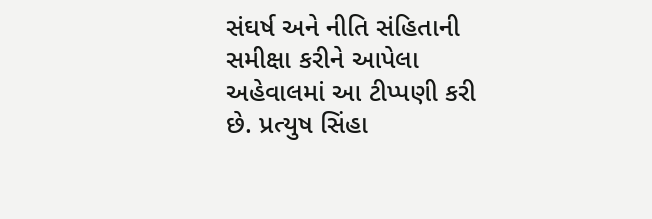સંઘર્ષ અને નીતિ સંહિતાની સમીક્ષા કરીને આપેલા અહેવાલમાં આ ટીપ્પણી કરી છે. પ્રત્યુષ સિંહા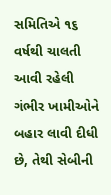સમિતિએ ૧૬ વર્ષથી ચાલતી આવી રહેલી ગંભીર ખામીઓને બહાર લાવી દીધી છે, તેથી સેબીની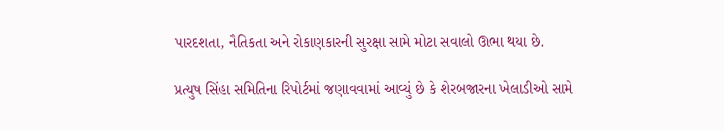પારદશતા, નૈતિકતા અને રોકાણકારની સુરક્ષા સામે મોટા સવાલો ઊભા થયા છે.

પ્રત્યુષ સિંહા સમિતિના રિપોર્ટમાં જણાવવામાં આવ્યું છે કે શેરબજારના ખેલાડીઓ સામે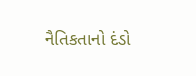નૈતિકતાનો દંડો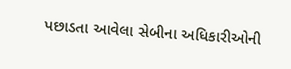પછાડતા આવેલા સેબીના અધિકારીઓની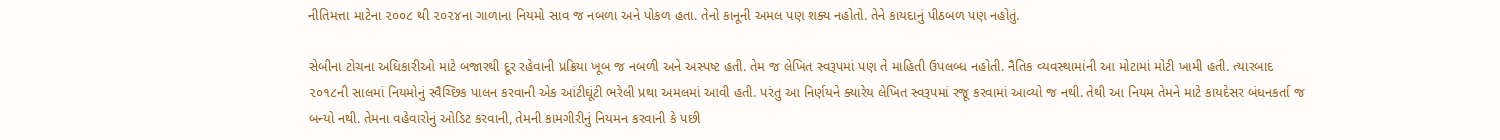નીતિમત્તા માટેના ૨૦૦૮ થી ૨૦૨૪ના ગાળાના નિયમો સાવ જ નબળા અને પોકળ હતા. તેનો કાનૂની અમલ પણ શક્ય નહોતો. તેને કાયદાનું પીઠબળ પણ નહોતું.

સેબીના ટોચના અધિકારીઓ માટે બજારથી દૂર રહેવાની પ્રક્રિયા ખૂબ જ નબળી અને અસ્પષ્ટ હતી. તેમ જ લેખિત સ્વરૂપમાં પણ તે માહિતી ઉપલબ્ધ નહોતી. નૈતિક વ્યવસ્થામાંની આ મોટામાં મોટી ખામી હતી. ત્યારબાદ ૨૦૧૮ની સાલમાં નિયમોનું સ્વૈચ્છિક પાલન કરવાની એક આંટીઘૂંટી ભરેલી પ્રથા અમલમાં આવી હતી. પરંતુ આ નિર્ણયને ક્યારેય લેખિત સ્વરૂપમાં રજૂ કરવામાં આવ્યો જ નથી. તેથી આ નિયમ તેમને માટે કાયદેસર બંધનકર્તા જ બન્યો નથી. તેમના વહેવારોનું ઓડિટ કરવાની, તેમની કામગીરીનું નિયમન કરવાની કે પછી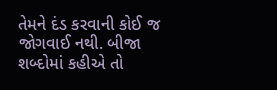તેમને દંડ કરવાની કોઈ જ જોગવાઈ નથી. બીજા શબ્દોમાં કહીએ તો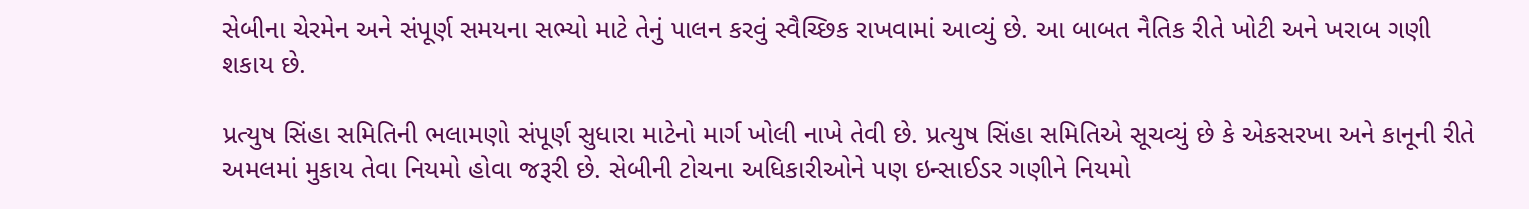સેબીના ચેરમેન અને સંપૂર્ણ સમયના સભ્યો માટે તેનું પાલન કરવું સ્વૈચ્છિક રાખવામાં આવ્યું છે. આ બાબત નૈતિક રીતે ખોટી અને ખરાબ ગણી શકાય છે.

પ્રત્યુષ સિંહા સમિતિની ભલામણો સંપૂર્ણ સુધારા માટેનો માર્ગ ખોલી નાખે તેવી છે. પ્રત્યુષ સિંહા સમિતિએ સૂચવ્યું છે કે એકસરખા અને કાનૂની રીતે અમલમાં મુકાય તેવા નિયમો હોવા જરૂરી છે. સેબીની ટોચના અધિકારીઓને પણ ઇન્સાઈડર ગણીને નિયમો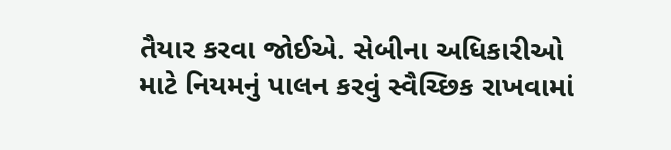તૈયાર કરવા જોઈએ. સેબીના અધિકારીઓ માટે નિયમનું પાલન કરવું સ્વૈચ્છિક રાખવામાં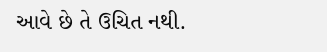આવે છે તે ઉચિત નથી.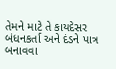તેમને માટે તે કાયદેસર બંધનકર્તા અને દંડને પાત્ર બનાવવા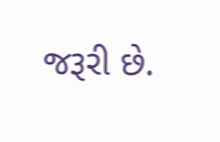જરૂરી છે.